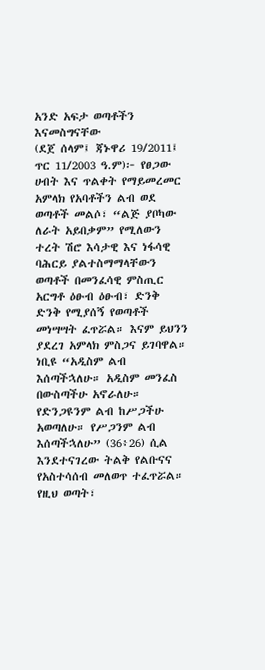አንድ አፍታ ወጣቶችን እናመስግናቸው
(ደጀ ሰላም፤ ጃኑዋሪ 19/2011፤ ጥር 11/2003 ዓ.ም)፦ የፀጋው ሀብት እና ጥልቀት የማይመረመር አምላክ የአባቶችን ልብ ወደ ወጣቶች መልሶ፣ “ልጅ ያቦካው ለራት አይበቃም” የሚለውን ተረት ሽሮ እሳታዊ እና ነፋሳዊ ባሕርይ ያልተስማማላቸውን ወጣቶች በመንፈሳዊ ምስጢር አርግቶ ዕፁብ ዕፁብ፣ ድንቅ ድንቅ የሚያሰኝ የወጣቶች መነሣሣት ፈጥሯል። እናም ይህንን ያደረገ አምላክ ምስጋና ይገባዋል።
ነቢዩ “አዲስም ልብ እሰጣችኋለሁ። አዲስም መንፈስ በውስጣችሁ አኖራለሁ። የድንጋዩንም ልብ ከሥጋችሁ አወጣለሁ። የሥጋንም ልብ እሰጣችኋለሁ” (36፥26) ሲል እንደተናገረው ትልቅ የልቡናና የአስተሳሰብ መለወጥ ተፈጥሯል። የዚህ ወጣት፣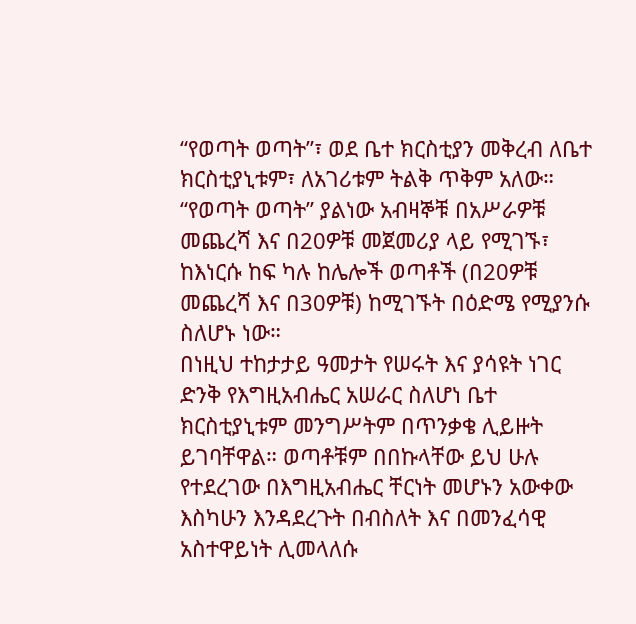“የወጣት ወጣት”፣ ወደ ቤተ ክርስቲያን መቅረብ ለቤተ ክርስቲያኒቱም፣ ለአገሪቱም ትልቅ ጥቅም አለው። “የወጣት ወጣት” ያልነው አብዛኞቹ በአሥራዎቹ መጨረሻ እና በ20ዎቹ መጀመሪያ ላይ የሚገኙ፣ ከእነርሱ ከፍ ካሉ ከሌሎች ወጣቶች (በ20ዎቹ መጨረሻ እና በ30ዎቹ) ከሚገኙት በዕድሜ የሚያንሱ ስለሆኑ ነው።
በነዚህ ተከታታይ ዓመታት የሠሩት እና ያሳዩት ነገር ድንቅ የእግዚአብሔር አሠራር ስለሆነ ቤተ ክርስቲያኒቱም መንግሥትም በጥንቃቄ ሊይዙት ይገባቸዋል። ወጣቶቹም በበኩላቸው ይህ ሁሉ የተደረገው በእግዚአብሔር ቸርነት መሆኑን አውቀው እስካሁን እንዳደረጉት በብስለት እና በመንፈሳዊ አስተዋይነት ሊመላለሱ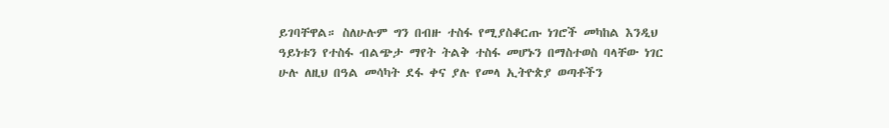ይገባቸዋል። ስለሁሉም ግን በብዙ ተስፋ የሚያስቆርጡ ነገሮች መካከል እንዲህ ዓይነቱን የተስፋ ብልጭታ ማየት ትልቅ ተስፋ መሆኑን በማስተወስ ባላቸው ነገር ሁሉ ለዚህ በዓል መሳካት ደፋ ቀና ያሉ የመላ ኢትዮጵያ ወጣቶችን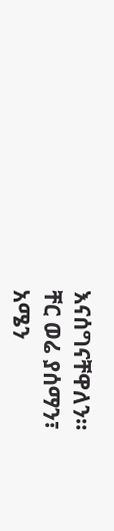እናሰግናቸዋለን።
ቸር ወሬ ያሰማን፣
አሜን